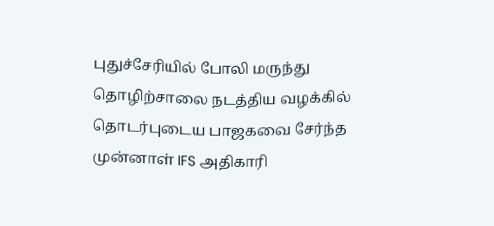புதுச்சேரியில் போலி மருந்து தொழிற்சாலை நடத்திய வழக்கில் தொடர்புடைய பாஜகவை சேர்ந்த முன்னாள் IFS அதிகாரி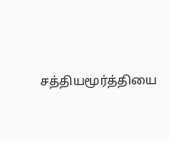சத்தியமூர்த்தியை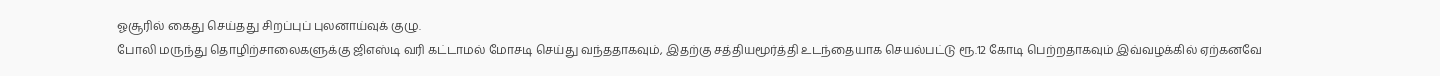ஓசூரில் கைது செய்தது சிறப்புப் புலனாய்வுக் குழு.
போலி மருந்து தொழிற்சாலைகளுக்கு ஜிஎஸ்டி வரி கட்டாமல் மோசடி செய்து வந்ததாகவும், இதற்கு சத்தியமூர்த்தி உடந்தையாக செயல்பட்டு ரூ.12 கோடி பெற்றதாகவும் இவ்வழக்கில் ஏற்கனவே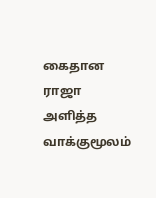கைதான ராஜா அளித்த வாக்குமூலம்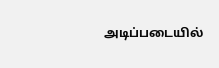அடிப்படையில்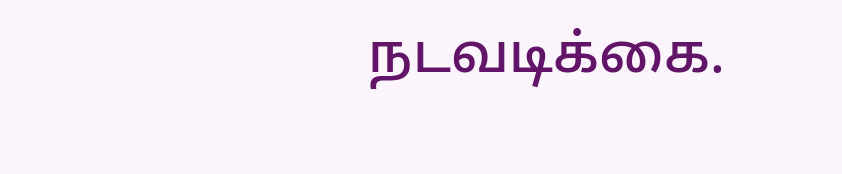நடவடிக்கை.